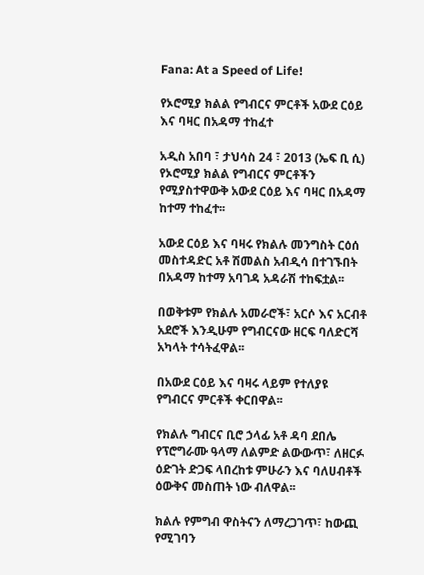Fana: At a Speed of Life!

የኦሮሚያ ክልል የግብርና ምርቶች አውደ ርዕይ እና ባዛር በአዳማ ተከፈተ

አዲስ አበባ ፣ ታህሳስ 24 ፣ 2013 (ኤፍ ቢ ሲ) የኦሮሚያ ክልል የግብርና ምርቶችን የሚያስተዋውቅ አውደ ርዕይ እና ባዛር በአዳማ ከተማ ተከፈተ፡፡

አውደ ርዕይ እና ባዛሩ የክልሉ መንግስት ርዕሰ መስተዳድር አቶ ሽመልስ አብዲሳ በተገኙበት በአዳማ ከተማ አባገዳ አዳራሽ ተከፍቷል፡፡

በወቅቱም የክልሉ አመራሮች፣ አርሶ እና አርብቶ አደሮች እንዲሁም የግብርናው ዘርፍ ባለድርሻ አካላት ተሳትፈዋል፡፡

በአውደ ርዕይ እና ባዛሩ ላይም የተለያዩ የግብርና ምርቶች ቀርበዋል፡፡

የክልሉ ግብርና ቢሮ ኃላፊ አቶ ዳባ ደበሌ የፕሮግራሙ ዓላማ ለልምድ ልውውጥ፣ ለዘርፉ ዕድገት ድጋፍ ላበረከቱ ምሁራን እና ባለሀብቶች ዕውቅና መስጠት ነው ብለዋል፡፡

ክልሉ የምግብ ዋስትናን ለማረጋገጥ፣ ከውጪ የሚገባን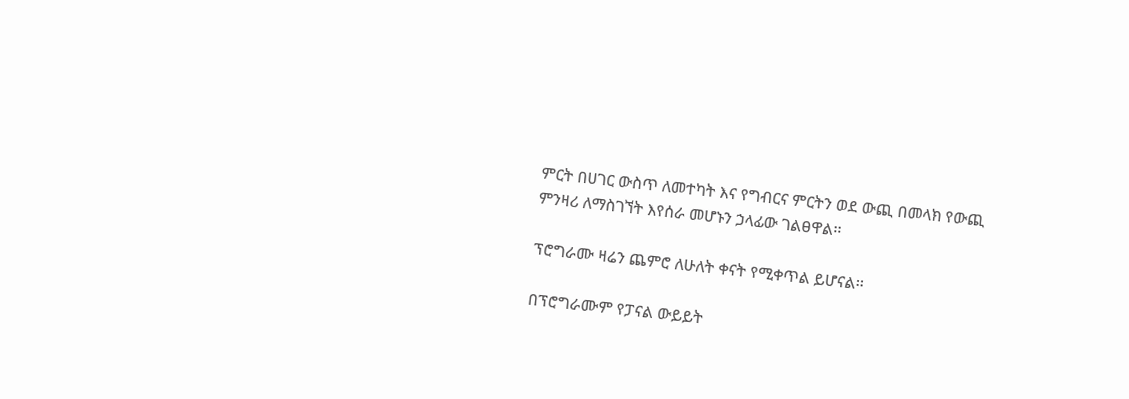ምርት በሀገር ውስጥ ለመተካት እና የግብርና ምርትን ወደ ውጪ በመላክ የውጪ ምንዛሪ ለማስገኘት እየሰራ መሆኑን ኃላፊው ገልፀዋል፡፡

ፕሮግራሙ ዛሬን ጨምሮ ለሁለት ቀናት የሚቀጥል ይሆናል፡፡

በፕሮግራሙም የፓናል ውይይት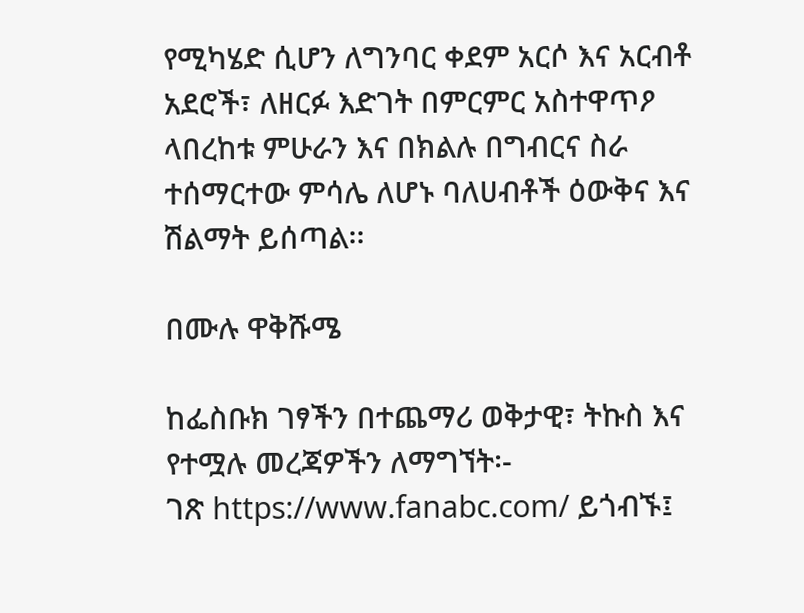የሚካሄድ ሲሆን ለግንባር ቀደም አርሶ እና አርብቶ አደሮች፣ ለዘርፉ እድገት በምርምር አስተዋጥዖ ላበረከቱ ምሁራን እና በክልሉ በግብርና ስራ ተሰማርተው ምሳሌ ለሆኑ ባለሀብቶች ዕውቅና እና ሽልማት ይሰጣል፡፡

በሙሉ ዋቅሹሜ

ከፌስቡክ ገፃችን በተጨማሪ ወቅታዊ፣ ትኩስ እና የተሟሉ መረጃዎችን ለማግኘት፡-
ገጽ https://www.fanabc.com/ ይጎብኙ፤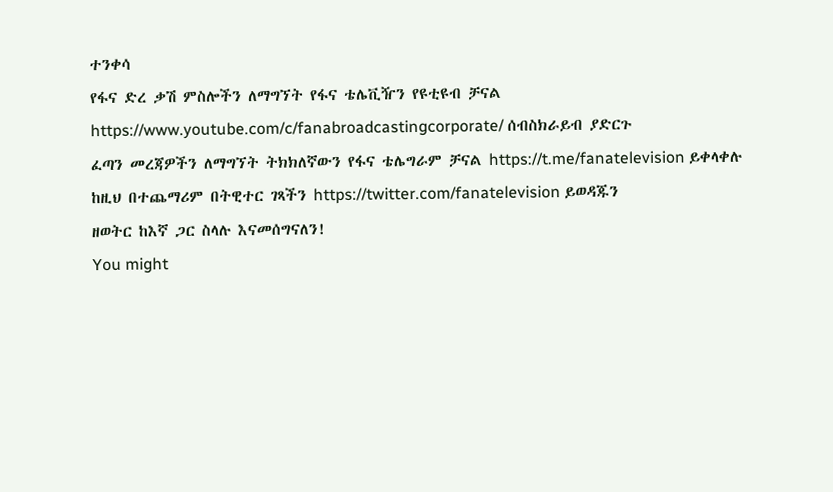ተንቀሳ
የፋና ድረ ቃሽ ምስሎችን ለማግኘት የፋና ቴሌቪዥን የዩቲዩብ ቻናል https://www.youtube.com/c/fanabroadcastingcorporate/ ሰብስክራይብ ያድርጉ
ፈጣን መረጃዎችን ለማግኘት ትክክለኛውን የፋና ቴሌግራም ቻናል https://t.me/fanatelevision ይቀላቀሉ
ከዚህ በተጨማሪም በትዊተር ገጻችን https://twitter.com/fanatelevision ይወዳጁን
ዘወትር ከእኛ ጋር ስላሉ እናመሰግናለን!
You might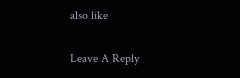also like

Leave A Reply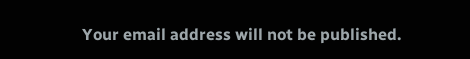Your email address will not be published.